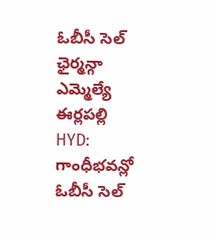ఓబీసీ సెల్ ఛైర్మన్గా ఎమ్మెల్యే ఈర్లపల్లి
HYD: గాంధీభవన్లో ఓబీసీ సెల్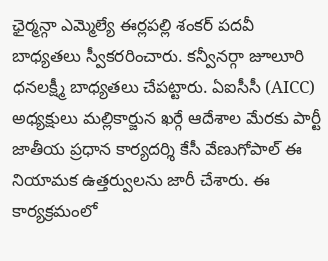ఛైర్మన్గా ఎమ్మెల్యే ఈర్లపల్లి శంకర్ పదవీ బాధ్యతలు స్వీకరరించారు. కన్వీనర్గా జూలూరి ధనలక్ష్మీ బాధ్యతలు చేపట్టారు. ఏఐసీసీ (AICC) అధ్యక్షులు మల్లికార్జున ఖర్గే ఆదేశాల మేరకు పార్టీ జాతీయ ప్రధాన కార్యదర్శి కేసీ వేణుగోపాల్ ఈ నియామక ఉత్తర్వులను జారీ చేశారు. ఈ కార్యక్రమంలో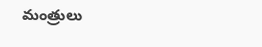మంత్రులు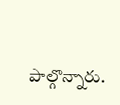పాల్గొన్నారు.